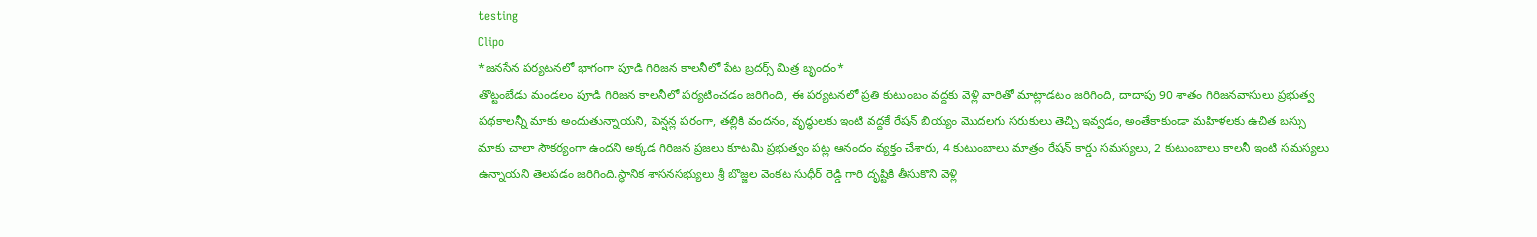testing
Clipo
*జనసేన పర్యటనలో భాగంగా పూడి గిరిజన కాలనీలో పేట బ్రదర్స్ మిత్ర బృందం*
తొట్టంబేడు మండలం పూడి గిరిజన కాలనీలో పర్యటించడం జరిగింది, ఈ పర్యటనలో ప్రతి కుటుంబం వద్దకు వెళ్లి వారితో మాట్లాడటం జరిగింది, దాదాపు 90 శాతం గిరిజనవాసులు ప్రభుత్వ పథకాలన్నీ మాకు అందుతున్నాయని, పెన్షన్ల పరంగా, తల్లికి వందనం, వృద్ధులకు ఇంటి వద్దకే రేషన్ బియ్యం మొదలగు సరుకులు తెచ్చి ఇవ్వడం, అంతేకాకుండా మహిళలకు ఉచిత బస్సు మాకు చాలా సౌకర్యంగా ఉందని అక్కడ గిరిజన ప్రజలు కూటమి ప్రభుత్వం పట్ల ఆనందం వ్యక్తం చేశారు, 4 కుటుంబాలు మాత్రం రేషన్ కార్డు సమస్యలు, 2 కుటుంబాలు కాలనీ ఇంటి సమస్యలు ఉన్నాయని తెలపడం జరిగింది.స్థానిక శాసనసభ్యులు శ్రీ బొజ్జల వెంకట సుధీర్ రెడ్డి గారి దృష్టికి తీసుకొని వెళ్లి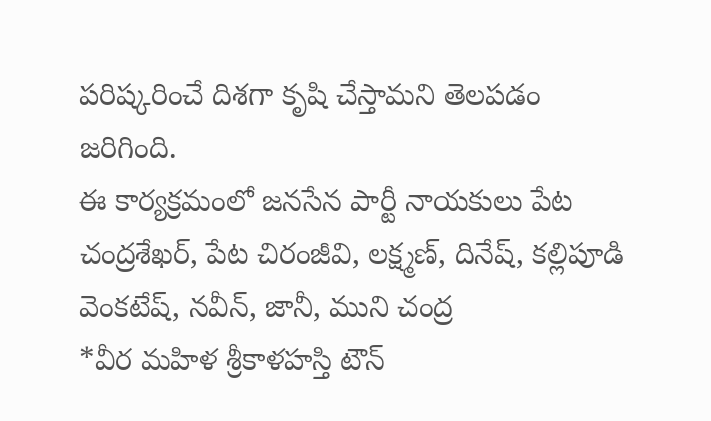పరిష్కరించే దిశగా కృషి చేస్తామని తెలపడం జరిగింది.
ఈ కార్యక్రమంలో జనసేన పార్టీ నాయకులు పేట చంద్రశేఖర్, పేట చిరంజీవి, లక్ష్మణ్, దినేష్, కల్లిపూడి వెంకటేష్, నవీన్, జానీ, ముని చంద్ర
*వీర మహిళ శ్రీకాళహస్తి టౌన్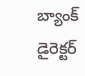బ్యాంక్ డైరెక్టర్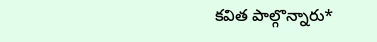కవిత పాల్గొన్నారు*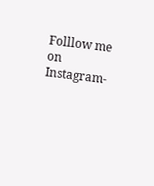Folllow me on Instagram-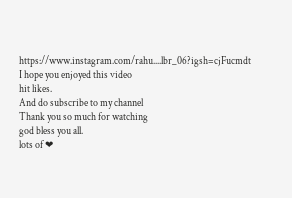https://www.instagram.com/rahu....lbr_06?igsh=cjFucmdt
I hope you enjoyed this video
hit likes.
And do subscribe to my channel
Thank you so much for watching
god bless you all.
lots of ❤